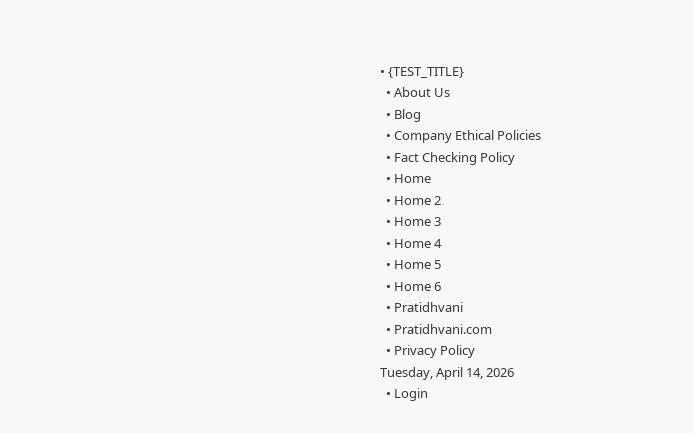• {TEST_TITLE}
  • About Us
  • Blog
  • Company Ethical Policies
  • Fact Checking Policy
  • Home
  • Home 2
  • Home 3
  • Home 4
  • Home 5
  • Home 6
  • Pratidhvani
  • Pratidhvani.com
  • Privacy Policy
Tuesday, April 14, 2026
  • Login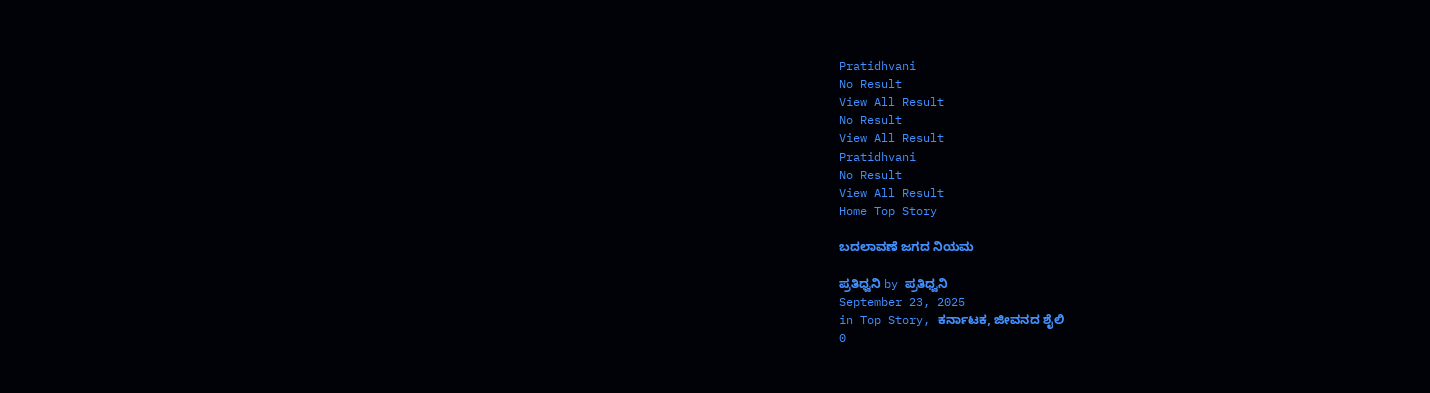Pratidhvani
No Result
View All Result
No Result
View All Result
Pratidhvani
No Result
View All Result
Home Top Story

ಬದಲಾವಣೆ ಜಗದ ನಿಯಮ

ಪ್ರತಿಧ್ವನಿ by ಪ್ರತಿಧ್ವನಿ
September 23, 2025
in Top Story, ಕರ್ನಾಟಕ, ಜೀವನದ ಶೈಲಿ
0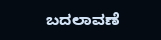ಬದಲಾವಣೆ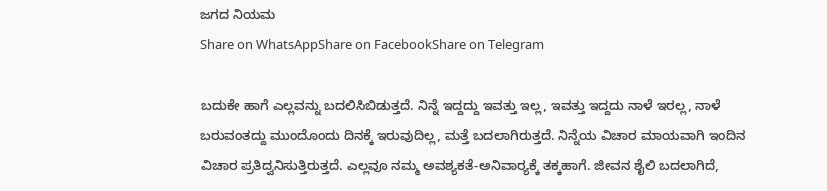ಜಗದ ನಿಯಮ
Share on WhatsAppShare on FacebookShare on Telegram

ಬದುಕೇ ಹಾಗೆ ಎಲ್ಲವನ್ನು ಬದಲಿಸಿಬಿಡುತ್ತದೆ. ನಿನ್ನೆ ಇದ್ದದ್ದು ಇವತ್ತು ಇಲ್ಲ, ಇವತ್ತು ಇದ್ದದು ನಾಳೆ ಇರಲ್ಲ, ನಾಳೆ ಬರುವಂತದ್ದು ಮುಂದೊಂದು ದಿನಕ್ಕೆ ಇರುವುದಿಲ್ಲ, ಮತ್ತೆ ಬದಲಾಗಿರುತ್ತದೆ. ನಿನ್ನೆಯ ವಿಚಾರ ಮಾಯವಾಗಿ ಇಂದಿನ ವಿಚಾರ ಪ್ರತಿದ್ವನಿಸುತ್ತಿರುತ್ತದೆ. ಎಲ್ಲವೂ ನಮ್ಮ ಅವಶ್ಯಕತೆ-ಅನಿವಾರ‍್ಯಕ್ಕೆ ತಕ್ಕಹಾಗೆ. ಜೀವನ ಶೈಲಿ ಬದಲಾಗಿದೆ,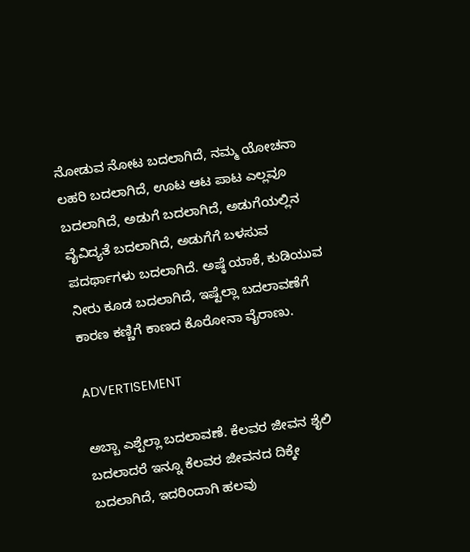ನೋಡುವ ನೋಟ ಬದಲಾಗಿದೆ, ನಮ್ಮ ಯೋಚನಾ ಲಹರಿ ಬದಲಾಗಿದೆ, ಊಟ ಆಟ ಪಾಟ ಎಲ್ಲವೂ ಬದಲಾಗಿದೆ, ಅಡುಗೆ ಬದಲಾಗಿದೆ, ಅಡುಗೆಯಲ್ಲಿನ ವೈವಿದ್ಯತೆ ಬದಲಾಗಿದೆ, ಅಡುಗೆಗೆ ಬಳಸುವ ಪದರ್ಥಾಗಳು ಬದಲಾಗಿದೆ. ಅಷ್ಠೆ ಯಾಕೆ, ಕುಡಿಯುವ ನೀರು ಕೂಡ ಬದಲಾಗಿದೆ, ಇಷ್ಟೆಲ್ಲಾ ಬದಲಾವಣೆಗೆ ಕಾರಣ ಕಣ್ಣಿಗೆ ಕಾಣದ ಕೊರೋನಾ ವೈರಾಣು.

ADVERTISEMENT

ಅಬ್ಬಾ ಎಶ್ಟೆಲ್ಲಾ ಬದಲಾವಣೆ. ಕೆಲವರ ಜೀವನ ಶೈಲಿ ಬದಲಾದರೆ ಇನ್ನೂ ಕೆಲವರ ಜೀವನದ ದಿಕ್ಕೇ ಬದಲಾಗಿದೆ, ಇದರಿಂದಾಗಿ ಹಲವು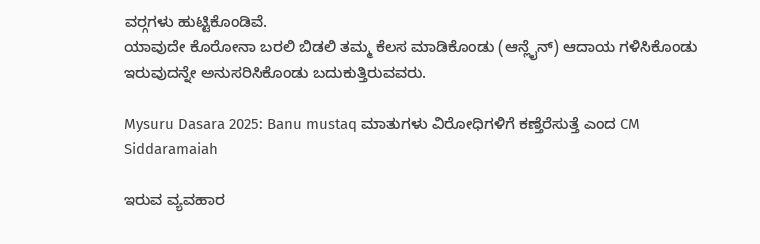ವರ‍್ಗಗಳು ಹುಟ್ಟಿಕೊಂಡಿವೆ.
ಯಾವುದೇ ಕೊರೋನಾ ಬರಲಿ ಬಿಡಲಿ ತಮ್ಮ ಕೆಲಸ ಮಾಡಿಕೊಂಡು (ಆನ್ಲೈನ್) ಆದಾಯ ಗಳಿಸಿಕೊಂಡು ಇರುವುದನ್ನೇ ಅನುಸರಿಸಿಕೊಂಡು ಬದುಕುತ್ತಿರುವವರು.

Mysuru Dasara 2025: Banu mustaq ಮಾತುಗಳು ವಿರೋಧಿಗಳಿಗೆ ಕಣ್ತೆರೆಸುತ್ತೆ ಎಂದ CM Siddaramaiah

ಇರುವ ವ್ಯವಹಾರ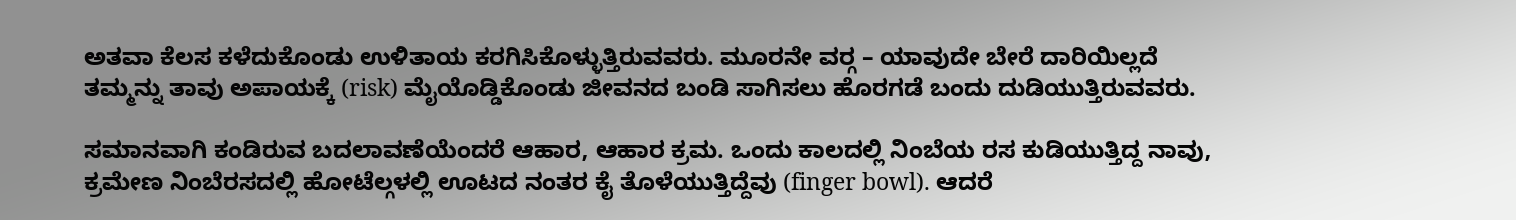ಅತವಾ ಕೆಲಸ ಕಳೆದುಕೊಂಡು ಉಳಿತಾಯ ಕರಗಿಸಿಕೊಳ್ಳುತ್ತಿರುವವರು. ಮೂರನೇ ವರ‍್ಗ – ಯಾವುದೇ ಬೇರೆ ದಾರಿಯಿಲ್ಲದೆ ತಮ್ಮನ್ನು ತಾವು ಅಪಾಯಕ್ಕೆ (risk) ಮೈಯೊಡ್ಡಿಕೊಂಡು ಜೀವನದ ಬಂಡಿ ಸಾಗಿಸಲು ಹೊರಗಡೆ ಬಂದು ದುಡಿಯುತ್ತಿರುವವರು.

ಸಮಾನವಾಗಿ ಕಂಡಿರುವ ಬದಲಾವಣೆಯೆಂದರೆ ಆಹಾರ, ಆಹಾರ ಕ್ರಮ. ಒಂದು ಕಾಲದಲ್ಲಿ ನಿಂಬೆಯ ರಸ ಕುಡಿಯುತ್ತಿದ್ದ ನಾವು, ಕ್ರಮೇಣ ನಿಂಬೆರಸದಲ್ಲಿ ಹೋಟೆಲ್ಗಳಲ್ಲಿ ಊಟದ ನಂತರ ಕೈ ತೊಳೆಯುತ್ತಿದ್ದೆವು (finger bowl). ಆದರೆ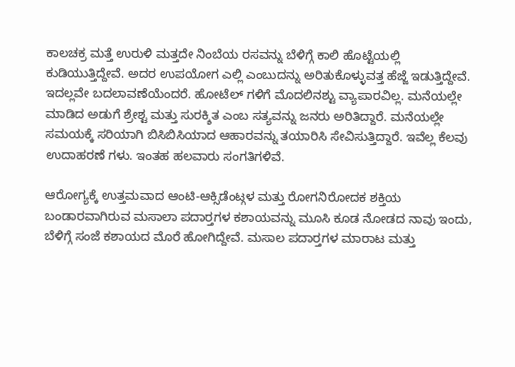ಕಾಲಚಕ್ರ ಮತ್ತೆ ಉರುಳಿ ಮತ್ತದೇ ನಿಂಬೆಯ ರಸವನ್ನು ಬೆಳಿಗ್ಗೆ ಕಾಲಿ ಹೊಟ್ಟೆಯಲ್ಲಿ ಕುಡಿಯುತ್ತಿದ್ದೇವೆ. ಅದರ ಉಪಯೋಗ ಎಲ್ಲಿ ಎಂಬುದನ್ನು ಅರಿತುಕೊಳ್ಳುವತ್ತ ಹೆಜ್ಜೆ ಇಡುತ್ತಿದ್ದೇವೆ. ಇದಲ್ಲವೇ ಬದಲಾವಣೆಯೆಂದರೆ. ಹೋಟೆಲ್ ಗಳಿಗೆ ಮೊದಲಿನಶ್ಟು ವ್ಯಾಪಾರವಿಲ್ಲ. ಮನೆಯಲ್ಲೇ ಮಾಡಿದ ಅಡುಗೆ ಶ್ರೇಶ್ಟ ಮತ್ತು ಸುರಕ್ಶಿತ ಎಂಬ ಸತ್ಯವನ್ನು ಜನರು ಅರಿತಿದ್ದಾರೆ. ಮನೆಯಲ್ಲೇ ಸಮಯಕ್ಕೆ ಸರಿಯಾಗಿ ಬಿಸಿಬಿಸಿಯಾದ ಆಹಾರವನ್ನು ತಯಾರಿಸಿ ಸೇವಿಸುತ್ತಿದ್ದಾರೆ. ಇವೆಲ್ಲ ಕೆಲವು ಉದಾಹರಣೆ ಗಳು. ಇಂತಹ ಹಲವಾರು ಸಂಗತಿಗಳಿವೆ.

ಆರೋಗ್ಯಕ್ಕೆ ಉತ್ತಮವಾದ ಆಂಟಿ-ಆಕ್ಸಿಡೆಂಟ್ಗಳ ಮತ್ತು ರೋಗನಿರೋದಕ ಶಕ್ತಿಯ ಬಂಡಾರವಾಗಿರುವ ಮಸಾಲಾ ಪದಾರ‍್ತಗಳ ಕಶಾಯವನ್ನು ಮೂಸಿ ಕೂಡ ನೋಡದ ನಾವು ಇಂದು, ಬೆಳಿಗ್ಗೆ ಸಂಜೆ ಕಶಾಯದ ಮೊರೆ ಹೋಗಿದ್ದೇವೆ. ಮಸಾಲ ಪದಾರ‍್ತಗಳ ಮಾರಾಟ ಮತ್ತು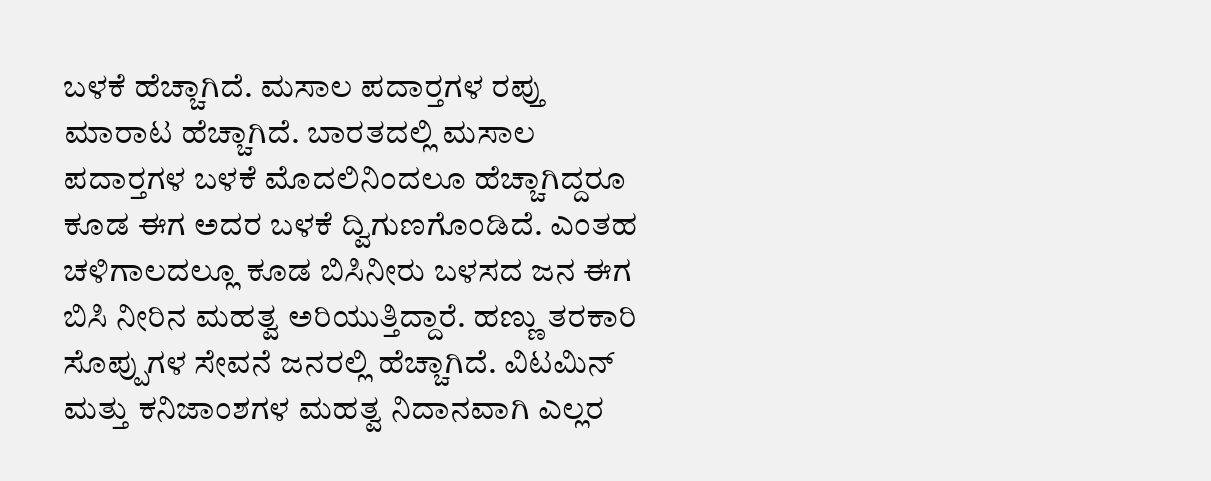ಬಳಕೆ ಹೆಚ್ಚಾಗಿದೆ. ಮಸಾಲ ಪದಾರ‍್ತಗಳ ರಪ್ತು ಮಾರಾಟ ಹೆಚ್ಚಾಗಿದೆ. ಬಾರತದಲ್ಲಿ ಮಸಾಲ ಪದಾರ‍್ತಗಳ ಬಳಕೆ ಮೊದಲಿನಿಂದಲೂ ಹೆಚ್ಚಾಗಿದ್ದರೂ ಕೂಡ ಈಗ ಅದರ ಬಳಕೆ ದ್ವಿಗುಣಗೊಂಡಿದೆ. ಎಂತಹ ಚಳಿಗಾಲದಲ್ಲೂ ಕೂಡ ಬಿಸಿನೀರು ಬಳಸದ ಜನ ಈಗ ಬಿಸಿ ನೀರಿನ ಮಹತ್ವ ಅರಿಯುತ್ತಿದ್ದಾರೆ. ಹಣ್ಣು ತರಕಾರಿ ಸೊಪ್ಪುಗಳ‌ ಸೇವನೆ ಜನರಲ್ಲಿ ಹೆಚ್ಚಾಗಿದೆ. ವಿಟಮಿನ್ ಮತ್ತು ಕನಿಜಾಂಶಗಳ ಮಹತ್ವ ನಿದಾನವಾಗಿ ಎಲ್ಲರ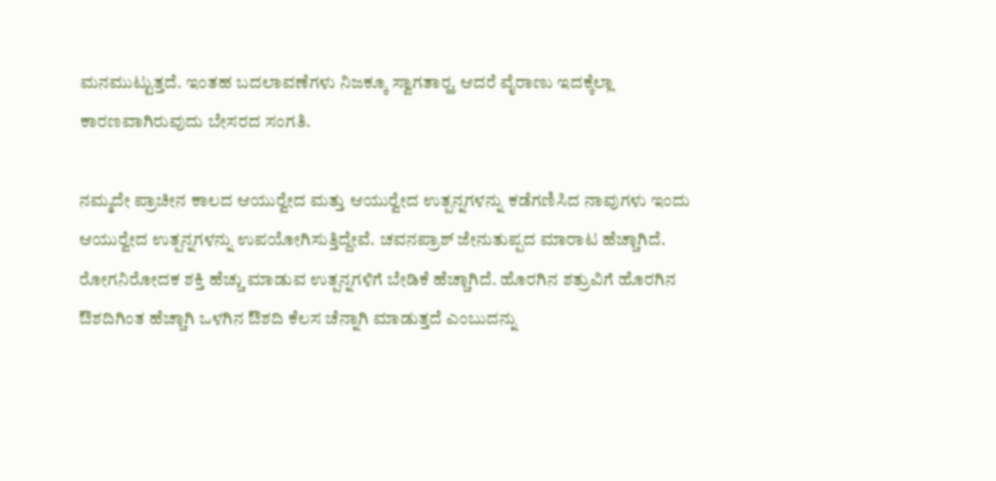ಮನಮುಟ್ಟುತ್ತದೆ. ಇಂತಹ ಬದಲಾವಣೆಗಳು ನಿಜಕ್ಕೂ ಸ್ವಾಗತಾರ‍್ಹ. ಆದರೆ ವೈರಾಣು ಇದಕ್ಕೆಲ್ಲಾ ಕಾರಣವಾಗಿರುವುದು ಬೇಸರದ ಸಂಗತಿ.

ನಮ್ಮದೇ ಪ್ರಾಚೀನ ಕಾಲದ ಆಯುರ‍್ವೇದ ಮತ್ತು ಆಯುರ‍್ವೇದ ಉತ್ಪನ್ನಗಳನ್ನು ಕಡೆಗಣಿಸಿದ ನಾವುಗಳು ಇಂದು ಆಯುರ‍್ವೇದ ಉತ್ಪನ್ನಗಳನ್ನು ಉಪಯೋಗಿಸುತ್ತಿದ್ದೇವೆ. ಚವನಪ್ರಾಶ್ ಜೇನುತುಪ್ಪದ ಮಾರಾಟ ಹೆಚ್ಚಾಗಿದೆ. ರೋಗನಿರೋದಕ ಶಕ್ತಿ ಹೆಚ್ಚು ಮಾಡುವ ಉತ್ಪನ್ನಗಳಿಗೆ ಬೇಡಿಕೆ ಹೆಚ್ಚಾಗಿದೆ. ಹೊರಗಿನ ಶತ್ರುವಿಗೆ ಹೊರಗಿನ ಔಶದಿಗಿಂತ ಹೆಚ್ಚಾಗಿ ಒಳಗಿನ ಔಶದಿ ಕೆಲಸ ಚೆನ್ನಾಗಿ ಮಾಡುತ್ತದೆ ಎಂಬುದನ್ನು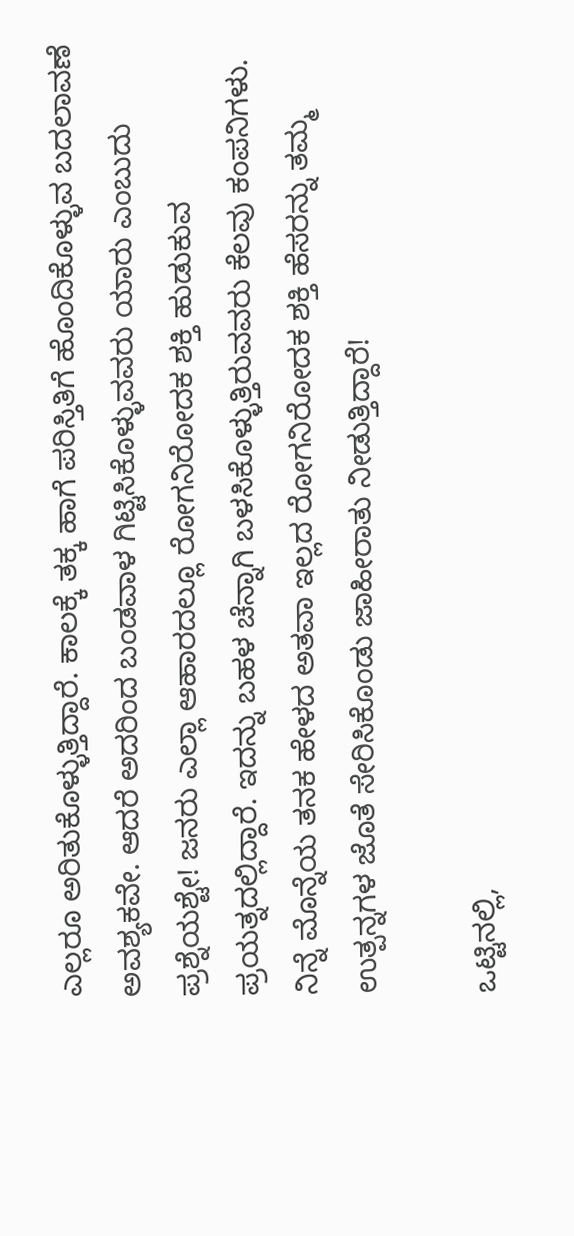ಎಲ್ಲರೂ ಅರಿತುಕೊಳ್ಳುತ್ತಿದ್ದಾರೆ. ಕಾಲಕ್ಕೆ ತಕ್ಕ ಹಾಗೆ ಪರಿಸ್ತಿತಿಗೆ ಹೊಂದಿಕೊಳ್ಳುವ ಬದಲಾವಣೆ ಅವಶ್ಯಕವೇ. ಆದರೆ ಅದರಿಂದ ಬಂಡವಾಳ ಗಿಟ್ಟಿಸಿಕೊಳ್ಳುವವರು ಯಾರು ಎಂಬುದು ಪ್ರಶ್ನೆಯಶ್ಟೇ! ಜನರು ಎಲ್ಲಾ ಆಹಾರದಲ್ಲೂ ರೋಗನಿರೋದಕ ಶಕ್ತಿ ಹುಡುಕುವ ಪ್ರಯತ್ನದಲ್ಲಿದ್ದಾರೆ. ಇದನ್ನು ಬಹಳ ಚೆನ್ನಾಗಿ ಬಳಸಿಕೊಳ್ಳುತ್ತಿರುವವರು ಕೆಲವು ಕಂಪನಿಗಳು. ನಿನ್ನೆ ಮೊನ್ನೆಯ ತನಕ ಹೇಳದ ಅತವಾ ಇಲ್ಲದ ರೋಗನಿರೋದಕ ಶಕ್ತಿ ಹೆಸರನ್ನು ತಮ್ಮ ಉತ್ಪನ್ನಗಳ ಜೊತೆ ಸೇರಿಸಿಕೊಂಡು ಜಾಹೀರಾತು ನೀಡುತ್ತಿದ್ದಾರೆ!

ಒಟ್ಟಿನಲ್ಲಿ,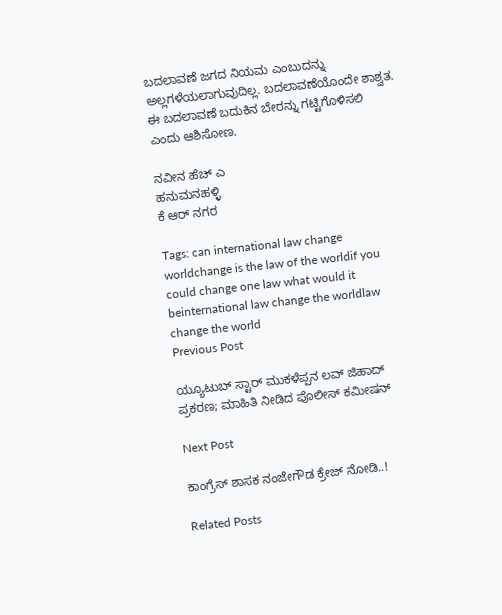ಬದಲಾವಣೆ ಜಗದ ನಿಯಮ ಎಂಬುದನ್ನು ಅಲ್ಲಗಳೆಯಲಾಗುವುದಿಲ್ಲ. ಬದಲಾವಣೆಯೊಂದೇ ಶಾಶ್ವತ. ಈ ಬದಲಾವಣೆ ಬದುಕಿನ ಬೇರನ್ನು ಗಟ್ಟಿಗೊಳಿಸಲಿ ಎಂದು ಆಶಿಸೋಣ.

ನವೀನ ಹೆಚ್ ಎ
ಹನುಮನಹಳ್ಳಿ
ಕೆ ಆರ್ ನಗರ

Tags: can international law change worldchange is the law of the worldif you could change one law what would it beinternational law change the worldlaw change the world
Previous Post

ಯ್ಯೂಟುಬ್ ಸ್ಟಾರ್ ಮುಕಳೆಪ್ಪನ ಲವ್ ಜಿಹಾದ್ ಪ್ರಕರಣ; ಮಾಹಿತಿ ನೀಡಿದ ಪೊಲೀಸ್ ಕಮೀಷನ್

Next Post

ಕಾಂಗ್ರೆಸ್ ಶಾಸಕ ನಂಜೇಗೌಡ ಕ್ರೇಜ್‌ ನೋಡಿ..!

Related Posts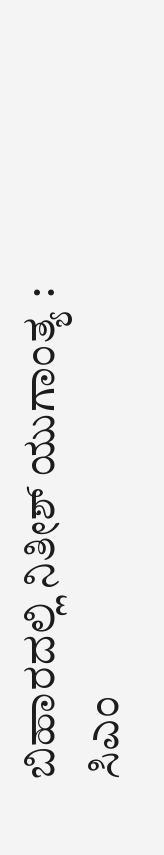ಬಿಹಾರದಲ್ಲಿ ನಿತೀಶ್‌ ಯುಗಾಂತ್ಯ : ಸಿಎಂ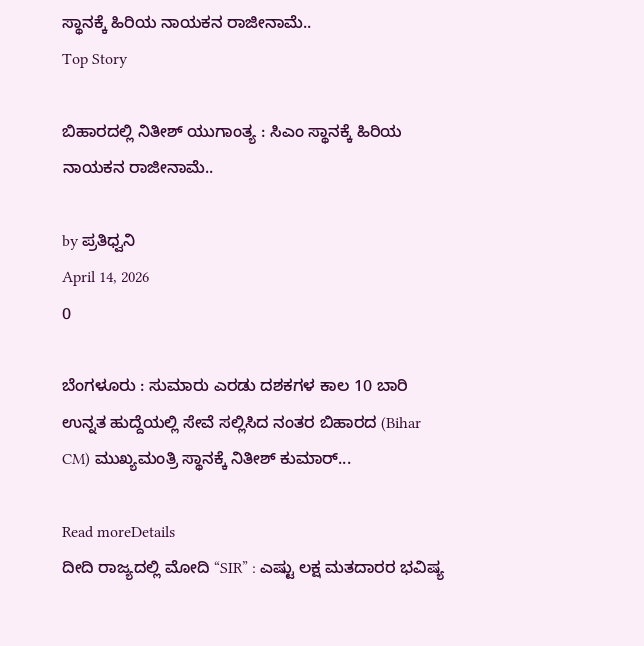ಸ್ಥಾನಕ್ಕೆ ಹಿರಿಯ ನಾಯಕನ ರಾಜೀನಾಮೆ..
Top Story

ಬಿಹಾರದಲ್ಲಿ ನಿತೀಶ್‌ ಯುಗಾಂತ್ಯ : ಸಿಎಂ ಸ್ಥಾನಕ್ಕೆ ಹಿರಿಯ ನಾಯಕನ ರಾಜೀನಾಮೆ..

by ಪ್ರತಿಧ್ವನಿ
April 14, 2026
0

ಬೆಂಗಳೂರು : ಸುಮಾರು ಎರಡು ದಶಕಗಳ ಕಾಲ 10 ಬಾರಿ ಉನ್ನತ ಹುದ್ದೆಯಲ್ಲಿ ಸೇವೆ ಸಲ್ಲಿಸಿದ ನಂತರ ಬಿಹಾರದ (Bihar CM) ಮುಖ್ಯಮಂತ್ರಿ ಸ್ಥಾನಕ್ಕೆ ನಿತೀಶ್ ಕುಮಾರ್...

Read moreDetails
ದೀದಿ ರಾಜ್ಯದಲ್ಲಿ ಮೋದಿ “SIR” : ಎಷ್ಟು ಲಕ್ಷ ಮತದಾರರ ಭವಿಷ್ಯ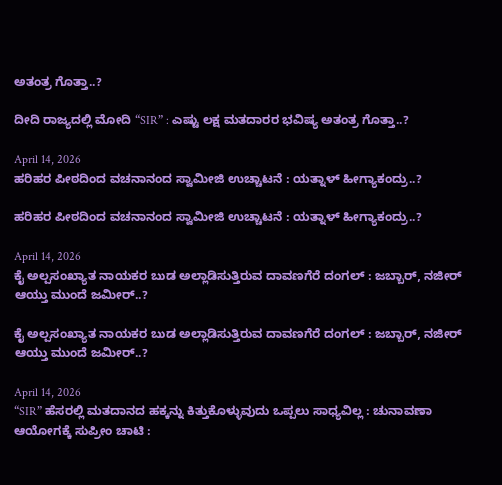ಅತಂತ್ರ ಗೊತ್ತಾ..?

ದೀದಿ ರಾಜ್ಯದಲ್ಲಿ ಮೋದಿ “SIR” : ಎಷ್ಟು ಲಕ್ಷ ಮತದಾರರ ಭವಿಷ್ಯ ಅತಂತ್ರ ಗೊತ್ತಾ..?

April 14, 2026
ಹರಿಹರ ಪೀಠದಿಂದ ವಚನಾನಂದ ಸ್ವಾಮೀಜಿ ಉಚ್ಚಾಟನೆ : ಯತ್ನಾಳ್‌ ಹೀಗ್ಯಾಕಂದ್ರು..?

ಹರಿಹರ ಪೀಠದಿಂದ ವಚನಾನಂದ ಸ್ವಾಮೀಜಿ ಉಚ್ಚಾಟನೆ : ಯತ್ನಾಳ್‌ ಹೀಗ್ಯಾಕಂದ್ರು..?

April 14, 2026
ಕೈ ಅಲ್ಪಸಂಖ್ಯಾತ ನಾಯಕರ ಬುಡ ಅಲ್ಲಾಡಿಸುತ್ತಿರುವ ದಾವಣಗೆರೆ ದಂಗಲ್‌ : ಜಬ್ಬಾರ್‌, ನಜೀರ್‌ ಆಯ್ತು ಮುಂದೆ ಜಮೀರ್..?

ಕೈ ಅಲ್ಪಸಂಖ್ಯಾತ ನಾಯಕರ ಬುಡ ಅಲ್ಲಾಡಿಸುತ್ತಿರುವ ದಾವಣಗೆರೆ ದಂಗಲ್‌ : ಜಬ್ಬಾರ್‌, ನಜೀರ್‌ ಆಯ್ತು ಮುಂದೆ ಜಮೀರ್..?

April 14, 2026
“SIR” ಹೆಸರಲ್ಲಿ ಮತದಾನದ ಹಕ್ಕನ್ನು ಕಿತ್ತುಕೊಳ್ಳುವುದು ಒಪ್ಪಲು ಸಾಧ್ಯವಿಲ್ಲ : ಚುನಾವಣಾ ಆಯೋಗಕ್ಕೆ ಸುಪ್ರೀಂ ಚಾಟಿ :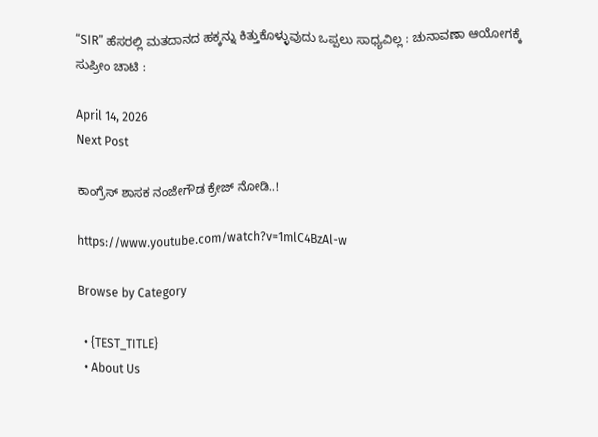“SIR” ಹೆಸರಲ್ಲಿ ಮತದಾನದ ಹಕ್ಕನ್ನು ಕಿತ್ತುಕೊಳ್ಳುವುದು ಒಪ್ಪಲು ಸಾಧ್ಯವಿಲ್ಲ : ಚುನಾವಣಾ ಆಯೋಗಕ್ಕೆ ಸುಪ್ರೀಂ ಚಾಟಿ :

April 14, 2026
Next Post

ಕಾಂಗ್ರೆಸ್ ಶಾಸಕ ನಂಜೇಗೌಡ ಕ್ರೇಜ್‌ ನೋಡಿ..!

https://www.youtube.com/watch?v=1mlC4BzAl-w

Browse by Category

  • {TEST_TITLE}
  • About Us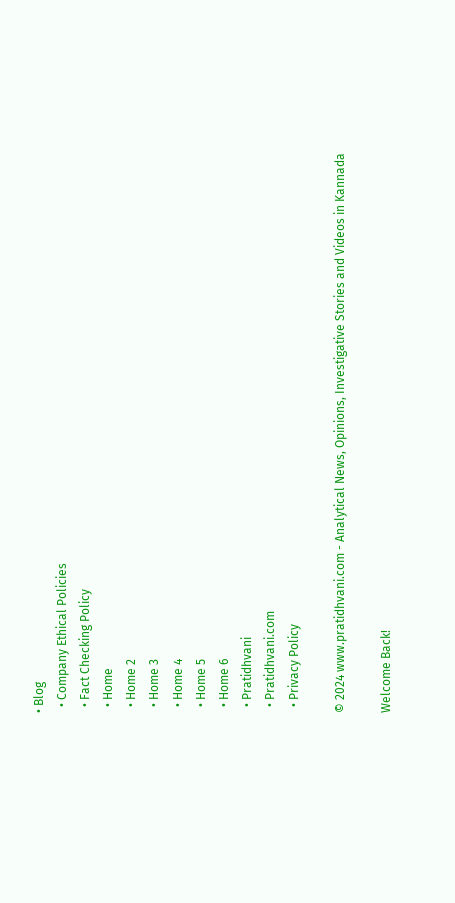• Blog
  • Company Ethical Policies
  • Fact Checking Policy
  • Home
  • Home 2
  • Home 3
  • Home 4
  • Home 5
  • Home 6
  • Pratidhvani
  • Pratidhvani.com
  • Privacy Policy

© 2024 www.pratidhvani.com - Analytical News, Opinions, Investigative Stories and Videos in Kannada

Welcome Back!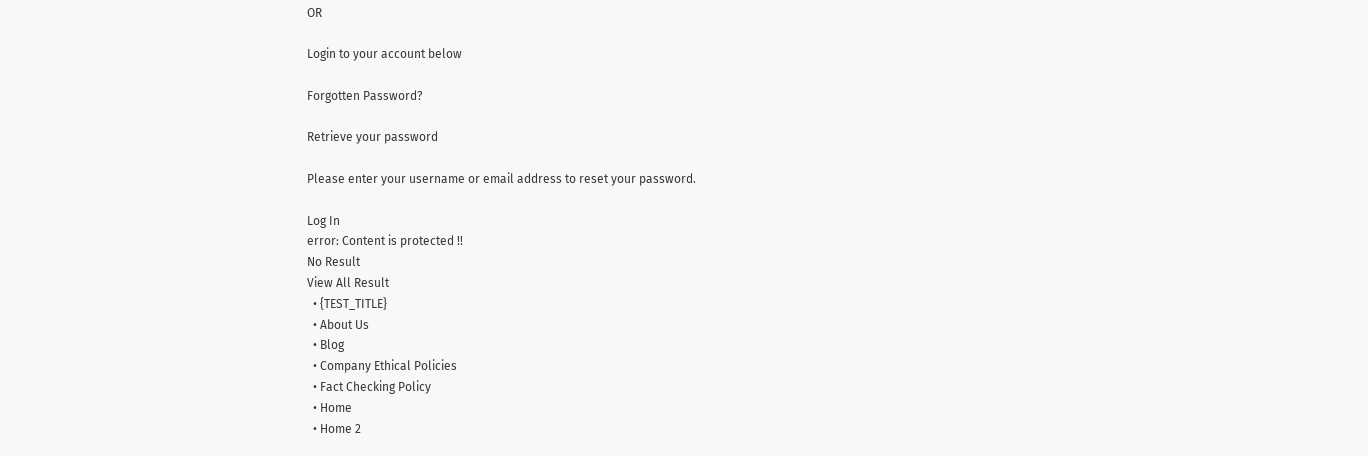OR

Login to your account below

Forgotten Password?

Retrieve your password

Please enter your username or email address to reset your password.

Log In
error: Content is protected !!
No Result
View All Result
  • {TEST_TITLE}
  • About Us
  • Blog
  • Company Ethical Policies
  • Fact Checking Policy
  • Home
  • Home 2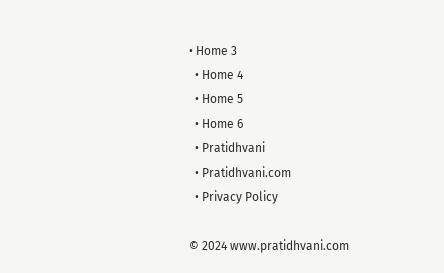• Home 3
  • Home 4
  • Home 5
  • Home 6
  • Pratidhvani
  • Pratidhvani.com
  • Privacy Policy

© 2024 www.pratidhvani.com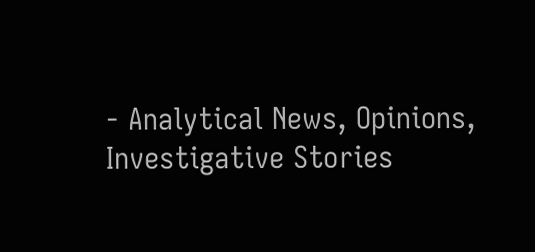- Analytical News, Opinions, Investigative Stories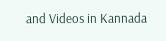and Videos in Kannada